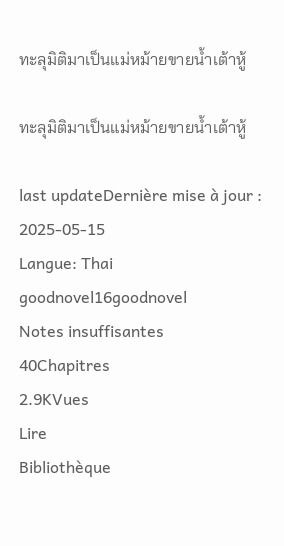ทะลุมิติมาเป็นแม่หม้ายขายน้ำเต้าหู้

ทะลุมิติมาเป็นแม่หม้ายขายน้ำเต้าหู้

last updateDernière mise à jour : 2025-05-15
Langue: Thai
goodnovel16goodnovel
Notes insuffisantes
40Chapitres
2.9KVues
Lire
Bibliothèque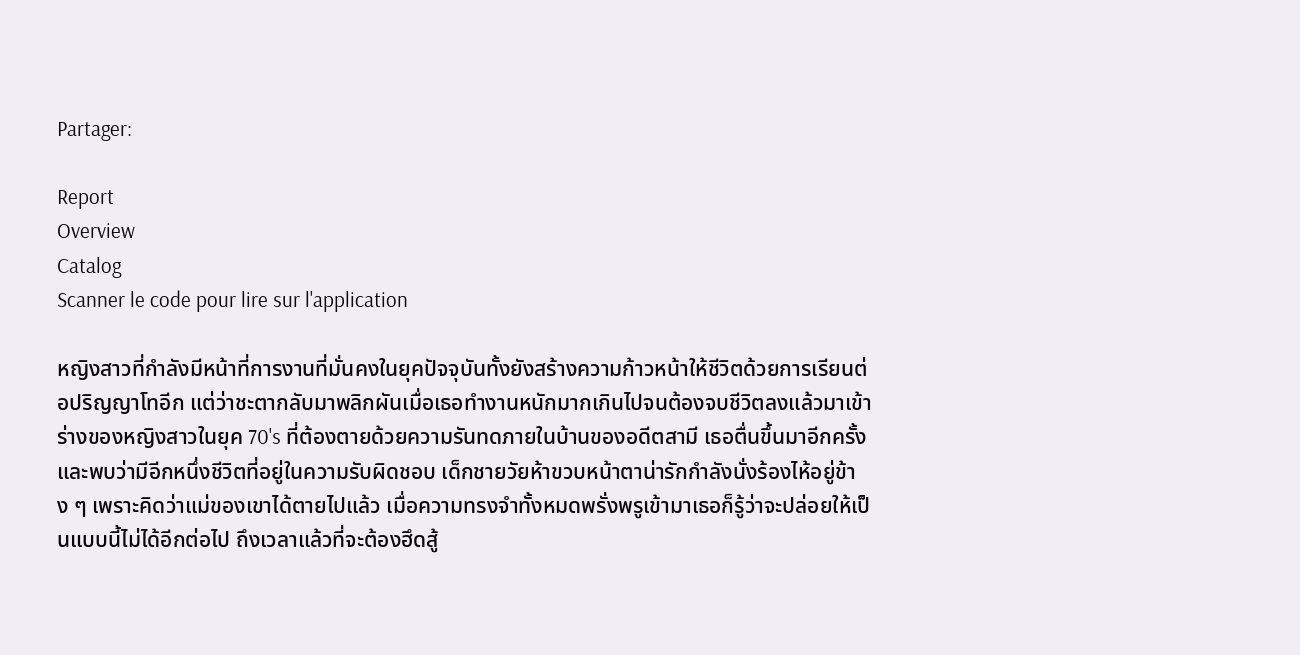Partager:

Report
Overview
Catalog
Scanner le code pour lire sur l'application

หญิงสาวที่กำลังมีหน้าที่การงานที่มั่นคงในยุคปัจจุบันทั้งยังสร้างความก้าวหน้าให้ชีวิตด้วยการเรียนต่อปริญญาโทอีก แต่ว่าชะตากลับมาพลิกผันเมื่อเธอทำงานหนักมากเกินไปจนต้องจบชีวิตลงแล้วมาเข้าร่างของหญิงสาวในยุค 70's ที่ต้องตายด้วยความรันทดภายในบ้านของอดีตสามี เธอตื่นขึ้นมาอีกครั้งและพบว่ามีอีกหนึ่งชีวิตที่อยู่ในความรับผิดชอบ เด็กชายวัยห้าขวบหน้าตาน่ารักกำลังนั่งร้องไห้อยู่ข้าง ๆ เพราะคิดว่าแม่ของเขาได้ตายไปแล้ว เมื่อความทรงจำทั้งหมดพรั่งพรูเข้ามาเธอก็รู้ว่าจะปล่อยให้เป็นแบบนี้ไม่ได้อีกต่อไป ถึงเวลาแล้วที่จะต้องฮึดสู้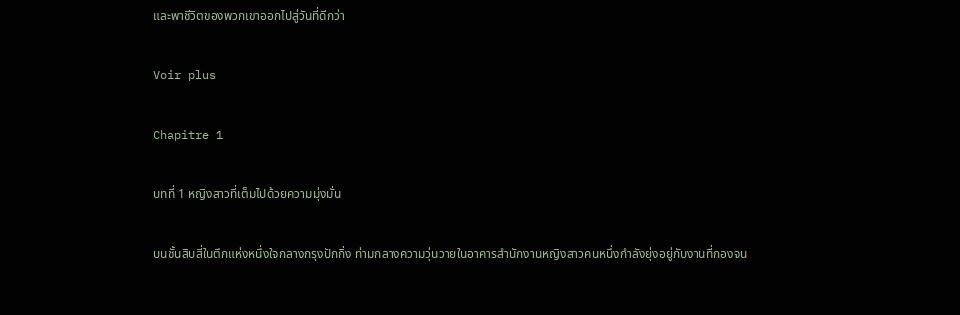และพาชีวิตของพวกเขาออกไปสู่วันที่ดีกว่า

Voir plus

Chapitre 1

บทที่ 1 หญิงสาวที่เต็มไปด้วยความมุ่งมั่น

บนชั้นสิบสี่ในตึกแห่งหนึ่งใจกลางกรุงปักกิ่ง ท่ามกลางความวุ่นวายในอาคารสำนักงานหญิงสาวคนหนึ่งกำลังยุ่งอยู่กับงานที่กองจน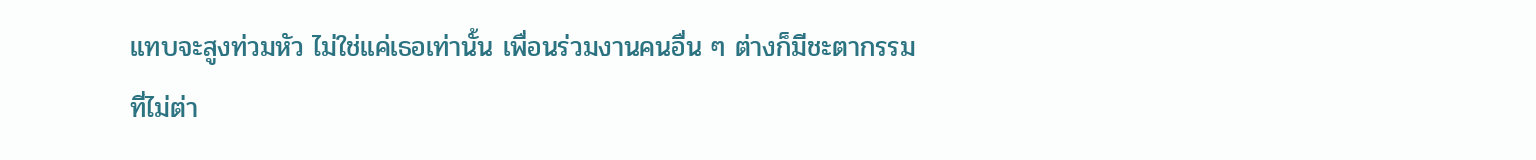แทบจะสูงท่วมหัว ไม่ใช่แค่เธอเท่านั้น เพื่อนร่วมงานคนอื่น ๆ ต่างก็มีชะตากรรมที่ไม่ต่า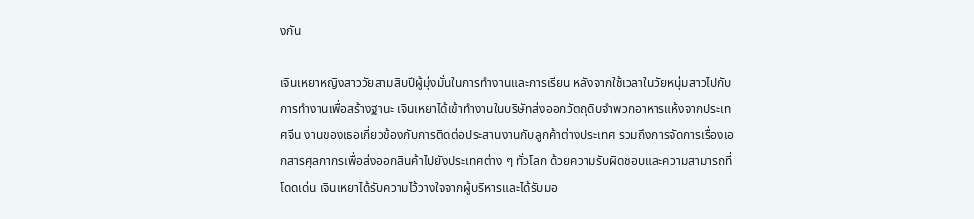งกัน

เจินเหยาหญิงสาววัยสามสิบปีผู้มุ่งมั่นในการทำงานและการเรียน หลังจากใช้เวลาในวัยหนุ่มสาวไปกับการทำงานเพื่อสร้างฐานะ เจินเหยาได้เข้าทำงานในบริษัทส่งออกวัตถุดิบจำพวกอาหารแห้งจากประเทศจีน งานของเธอเกี่ยวข้องกับการติดต่อประสานงานกับลูกค้าต่างประเทศ รวมถึงการจัดการเรื่องเอกสารศุลกากรเพื่อส่งออกสินค้าไปยังประเทศต่าง ๆ ทั่วโลก ด้วยความรับผิดชอบและความสามารถที่โดดเด่น เจินเหยาได้รับความไว้วางใจจากผู้บริหารและได้รับมอ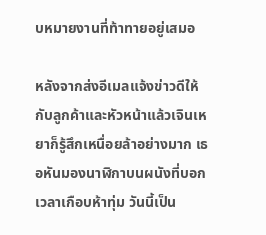บหมายงานที่ท้าทายอยู่เสมอ

หลังจากส่งอีเมลแจ้งข่าวดีให้กับลูกค้าและหัวหน้าแล้วเจินเหยาก็รู้สึกเหนื่อยล้าอย่างมาก เธอหันมองนาฬิกาบนผนังที่บอกเวลาเกือบห้าทุ่ม วันนี้เป็น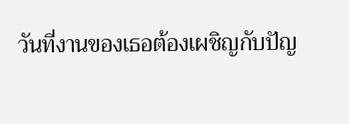วันที่งานของเธอต้องเผชิญกับปัญ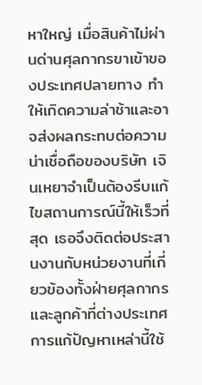หาใหญ่ เมื่อสินค้าไม่ผ่านด่านศุลกากรขาเข้าของประเทศปลายทาง ทำให้เกิดความล่าช้าและอาจส่งผลกระทบต่อความน่าเชื่อถือของบริษัท เจินเหยาจำเป็นต้องรีบแก้ไขสถานการณ์นี้ให้เร็วที่สุด เธอจึงติดต่อประสานงานกับหน่วยงานที่เกี่ยวข้องทั้งฝ่ายศุลกากรและลูกค้าที่ต่างประเทศ การแก้ปัญหาเหล่านี้ใช้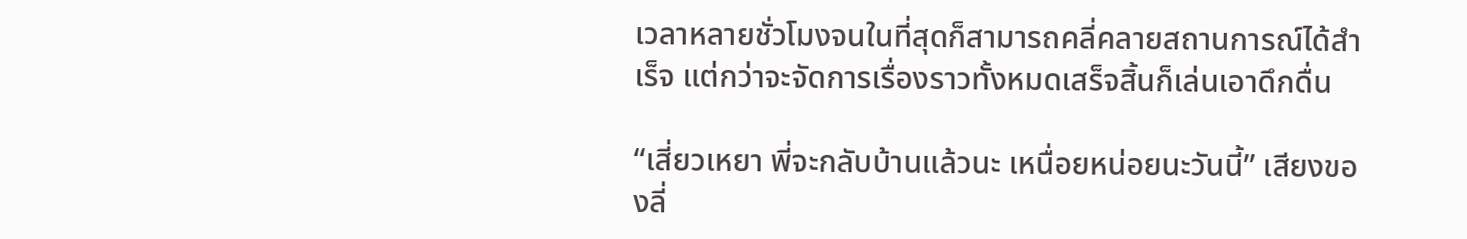เวลาหลายชั่วโมงจนในที่สุดก็สามารถคลี่คลายสถานการณ์ได้สำเร็จ แต่กว่าจะจัดการเรื่องราวทั้งหมดเสร็จสิ้นก็เล่นเอาดึกดื่น

“เสี่ยวเหยา พี่จะกลับบ้านแล้วนะ เหนื่อยหน่อยนะวันนี้” เสียงของลี่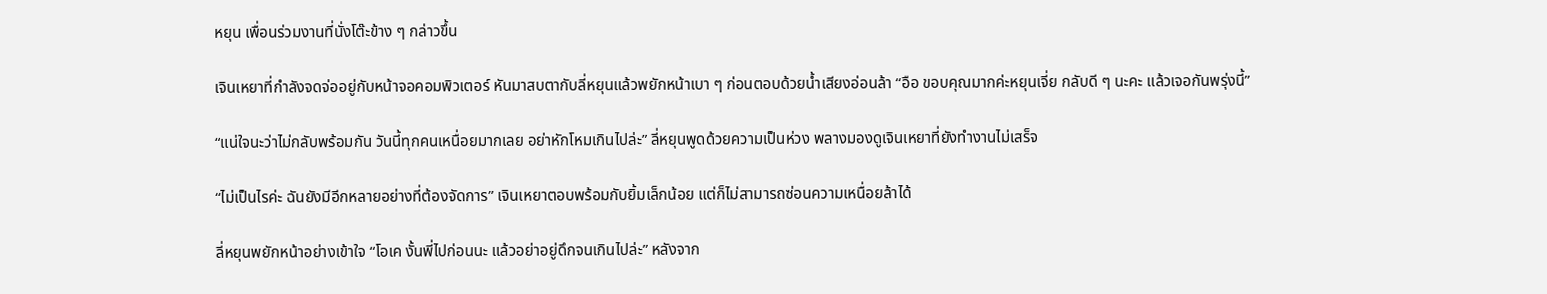หยุน เพื่อนร่วมงานที่นั่งโต๊ะข้าง ๆ กล่าวขึ้น

เจินเหยาที่กำลังจดจ่ออยู่กับหน้าจอคอมพิวเตอร์ หันมาสบตากับลี่หยุนแล้วพยักหน้าเบา ๆ ก่อนตอบด้วยน้ำเสียงอ่อนล้า “อือ ขอบคุณมากค่ะหยุนเจี่ย กลับดี ๆ นะคะ แล้วเจอกันพรุ่งนี้”

“แน่ใจนะว่าไม่กลับพร้อมกัน วันนี้ทุกคนเหนื่อยมากเลย อย่าหักโหมเกินไปล่ะ” ลี่หยุนพูดด้วยความเป็นห่วง พลางมองดูเจินเหยาที่ยังทำงานไม่เสร็จ

“ไม่เป็นไรค่ะ ฉันยังมีอีกหลายอย่างที่ต้องจัดการ” เจินเหยาตอบพร้อมกับยิ้มเล็กน้อย แต่ก็ไม่สามารถซ่อนความเหนื่อยล้าได้

ลี่หยุนพยักหน้าอย่างเข้าใจ “โอเค งั้นพี่ไปก่อนนะ แล้วอย่าอยู่ดึกจนเกินไปล่ะ” หลังจาก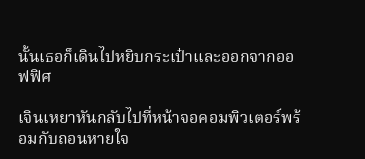นั้นเธอก็เดินไปหยิบกระเป๋าและออกจากออฟฟิศ

เจินเหยาหันกลับไปที่หน้าจอคอมพิวเตอร์พร้อมกับถอนหายใจ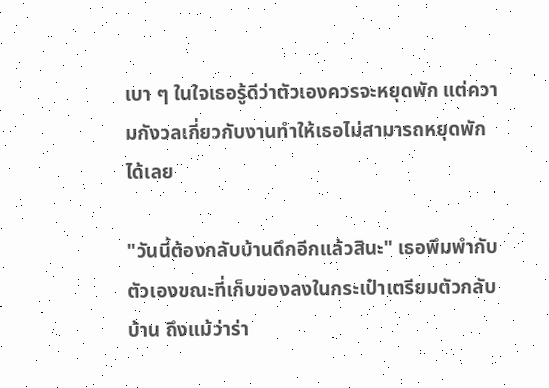เบา ๆ ในใจเธอรู้ดีว่าตัวเองควรจะหยุดพัก แต่ความกังวลเกี่ยวกับงานทำให้เธอไม่สามารถหยุดพักได้เลย

"วันนี้ต้องกลับบ้านดึกอีกแล้วสินะ" เธอพึมพำกับตัวเองขณะที่เก็บของลงในกระเป๋าเตรียมตัวกลับบ้าน ถึงแม้ว่าร่า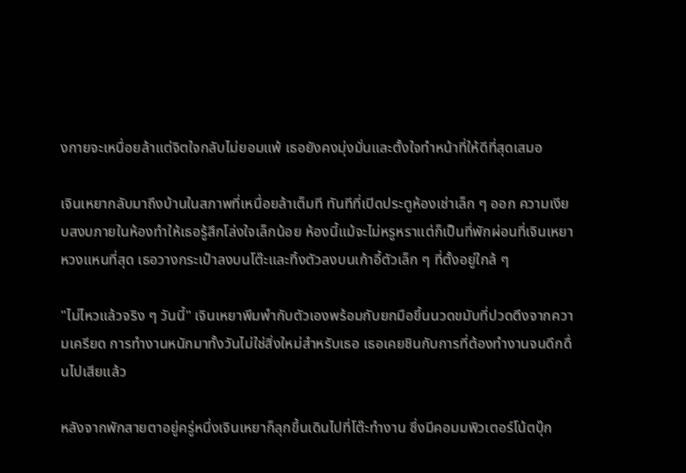งกายจะเหนื่อยล้าแต่จิตใจกลับไม่ยอมแพ้ เธอยังคงมุ่งมั่นและตั้งใจทำหน้าที่ให้ดีที่สุดเสมอ

เจินเหยากลับมาถึงบ้านในสภาพที่เหนื่อยล้าเต็มที ทันทีที่เปิดประตูห้องเช่าเล็ก ๆ ออก ความเงียบสงบภายในห้องทำให้เธอรู้สึกโล่งใจเล็กน้อย ห้องนี้แม้จะไม่หรูหราแต่ก็เป็นที่พักผ่อนที่เจินเหยาหวงแหนที่สุด เธอวางกระเป๋าลงบนโต๊ะและทิ้งตัวลงบนเก้าอี้ตัวเล็ก ๆ ที่ตั้งอยู่ใกล้ ๆ

"ไม่ไหวแล้วจริง ๆ วันนี้" เจินเหยาพึมพำกับตัวเองพร้อมกับยกมือขึ้นนวดขมับที่ปวดตึงจากความเครียด การทำงานหนักมาทั้งวันไม่ใช่สิ่งใหม่สำหรับเธอ เธอเคยชินกับการที่ต้องทำงานจนดึกดื่นไปเสียแล้ว

หลังจากพักสายตาอยู่ครู่หนึ่งเจินเหยาก็ลุกขึ้นเดินไปที่โต๊ะทำงาน ซึ่งมีคอมมพิวเตอร์โน้ตบุ๊ก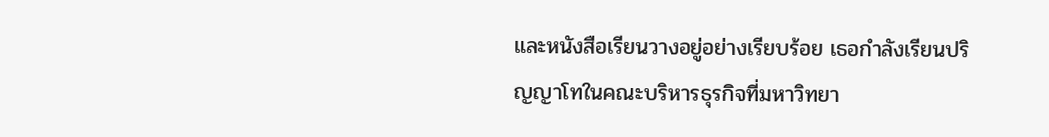และหนังสือเรียนวางอยู่อย่างเรียบร้อย เธอกำลังเรียนปริญญาโทในคณะบริหารธุรกิจที่มหาวิทยา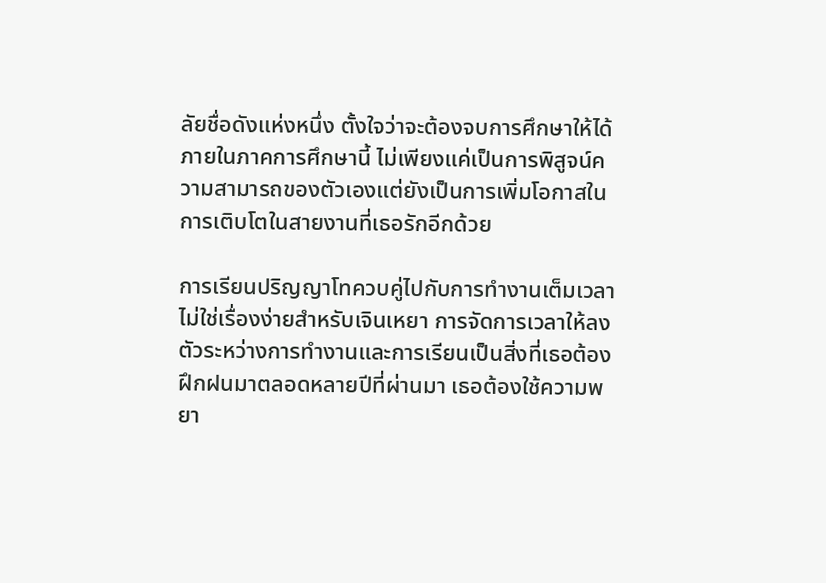ลัยชื่อดังแห่งหนึ่ง ตั้งใจว่าจะต้องจบการศึกษาให้ได้ภายในภาคการศึกษานี้ ไม่เพียงแค่เป็นการพิสูจน์ความสามารถของตัวเองแต่ยังเป็นการเพิ่มโอกาสในการเติบโตในสายงานที่เธอรักอีกด้วย

การเรียนปริญญาโทควบคู่ไปกับการทำงานเต็มเวลาไม่ใช่เรื่องง่ายสำหรับเจินเหยา การจัดการเวลาให้ลงตัวระหว่างการทำงานและการเรียนเป็นสิ่งที่เธอต้องฝึกฝนมาตลอดหลายปีที่ผ่านมา เธอต้องใช้ความพยา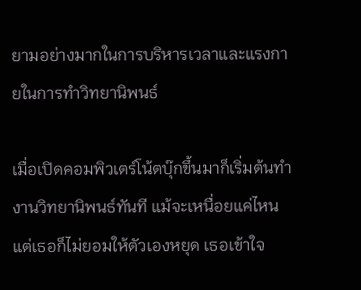ยามอย่างมากในการบริหารเวลาและแรงกายในการทำวิทยานิพนธ์

เมื่อเปิดคอมพิวเตร์โน้ตบุ๊กขึ้นมาก็เริ่มต้นทำงานวิทยานิพนธ์ทันที แม้จะเหนื่อยแค่ไหนแต่เธอก็ไม่ยอมให้ตัวเองหยุด เธอเข้าใจ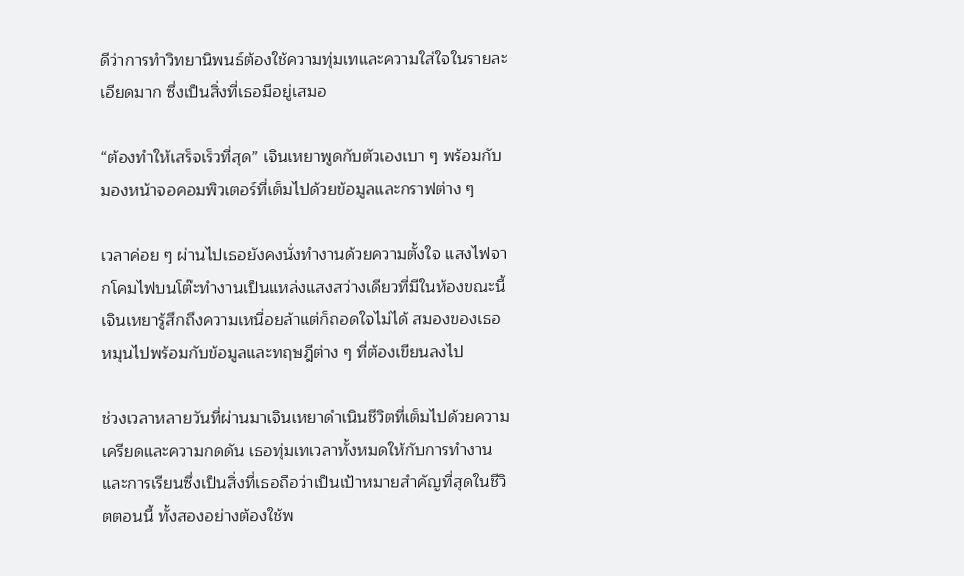ดีว่าการทำวิทยานิพนธ์ต้องใช้ความทุ่มเทและความใส่ใจในรายละเอียดมาก ซึ่งเป็นสิ่งที่เธอมีอยู่เสมอ

“ต้องทำให้เสร็จเร็วที่สุด” เจินเหยาพูดกับตัวเองเบา ๆ พร้อมกับมองหน้าจอคอมพิวเตอร์ที่เต็มไปด้วยข้อมูลและกราฟต่าง ๆ

เวลาค่อย ๆ ผ่านไปเธอยังคงนั่งทำงานด้วยความตั้งใจ แสงไฟจากโคมไฟบนโต๊ะทำงานเป็นแหล่งแสงสว่างเดียวที่มีในห้องขณะนี้ เจินเหยารู้สึกถึงความเหนื่อยล้าแต่ก็ถอดใจไม่ได้ สมองของเธอหมุนไปพร้อมกับข้อมูลและทฤษฎีต่าง ๆ ที่ต้องเขียนลงไป

ช่วงเวลาหลายวันที่ผ่านมาเจินเหยาดำเนินชีวิตที่เต็มไปด้วยความเครียดและความกดดัน เธอทุ่มเทเวลาทั้งหมดให้กับการทำงานและการเรียนซึ่งเป็นสิ่งที่เธอถือว่าเป็นเป้าหมายสำคัญที่สุดในชีวิตตอนนี้ ทั้งสองอย่างต้องใช้พ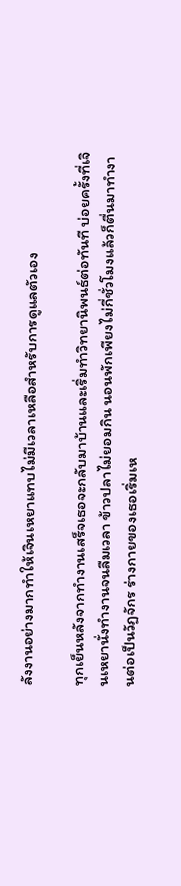ลังงานอย่างมากทำให้เจินเหยาแทบไม่มีเวลาเหลือสำหรับการดูแลตัวเอง

ทุกเย็นหลังจากทำงานเสร็จเธอจะกลับมาบ้านและเริ่มทำวิทยานิพนธ์ต่อทันที บ่อยครั้งที่เจินเหยานั่งทำงานจนลืมเวลา ข้าวปลาไม่ยอมกิน นอนพักเพียงไม่กี่ชั่วโมงแล้วก็ตื่นมาทำงานต่อเป็นวัฏจักร ร่างกายของเธอเริ่มเห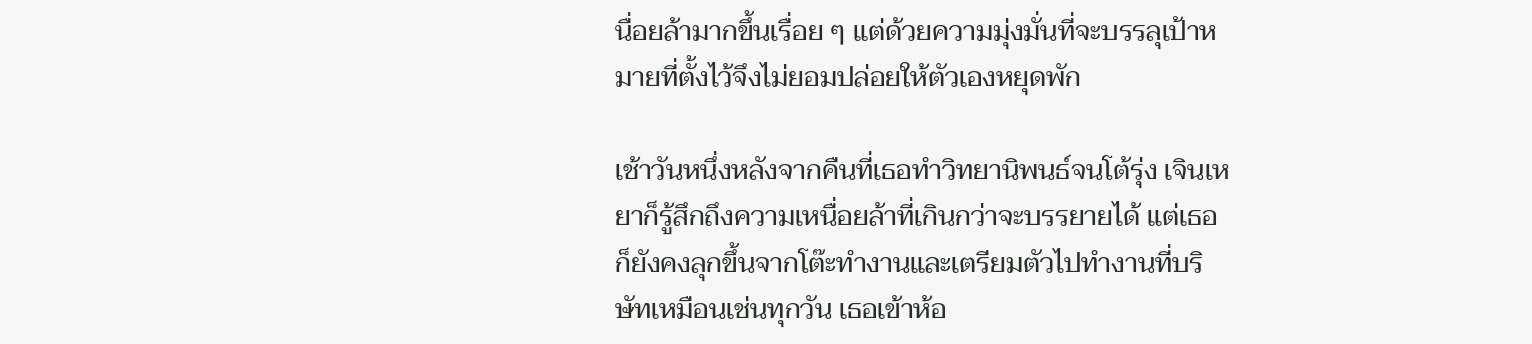นื่อยล้ามากขึ้นเรื่อย ๆ แต่ด้วยความมุ่งมั่นที่จะบรรลุเป้าหมายที่ตั้งไว้จึงไม่ยอมปล่อยให้ตัวเองหยุดพัก

เช้าวันหนึ่งหลังจากคืนที่เธอทำวิทยานิพนธ์จนโต้รุ่ง เจินเหยาก็รู้สึกถึงความเหนื่อยล้าที่เกินกว่าจะบรรยายได้ แต่เธอก็ยังคงลุกขึ้นจากโต๊ะทำงานและเตรียมตัวไปทำงานที่บริษัทเหมือนเช่นทุกวัน เธอเข้าห้อ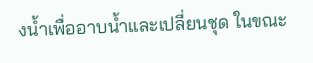งน้ำเพื่ออาบน้ำและเปลี่ยนชุด ในขณะ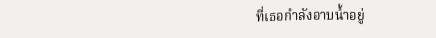ที่เธอกำลังอาบน้ำอยู่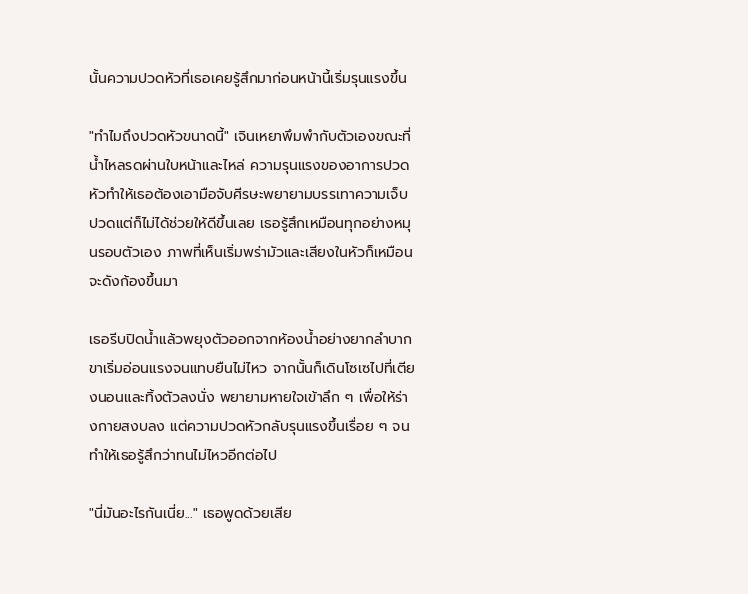นั้นความปวดหัวที่เธอเคยรู้สึกมาก่อนหน้านี้เริ่มรุนแรงขึ้น

"ทำไมถึงปวดหัวขนาดนี้" เจินเหยาพึมพำกับตัวเองขณะที่น้ำไหลรดผ่านใบหน้าและไหล่ ความรุนแรงของอาการปวดหัวทำให้เธอต้องเอามือจับศีรษะพยายามบรรเทาความเจ็บปวดแต่ก็ไม่ได้ช่วยให้ดีขึ้นเลย เธอรู้สึกเหมือนทุกอย่างหมุนรอบตัวเอง ภาพที่เห็นเริ่มพร่ามัวและเสียงในหัวก็เหมือนจะดังก้องขึ้นมา

เธอรีบปิดน้ำแล้วพยุงตัวออกจากห้องน้ำอย่างยากลำบาก ขาเริ่มอ่อนแรงจนแทบยืนไม่ไหว จากนั้นก็เดินโซเซไปที่เตียงนอนและทิ้งตัวลงนั่ง พยายามหายใจเข้าลึก ๆ เพื่อให้ร่างกายสงบลง แต่ความปวดหัวกลับรุนแรงขึ้นเรื่อย ๆ จนทำให้เธอรู้สึกว่าทนไม่ไหวอีกต่อไป

"นี่มันอะไรกันเนี่ย..." เธอพูดด้วยเสีย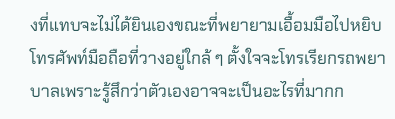งที่แทบจะไม่ได้ยินเองขณะที่พยายามเอื้อมมือไปหยิบโทรศัพท์มือถือที่วางอยู่ใกล้ ๆ ตั้งใจจะโทรเรียกรถพยาบาลเพราะรู้สึกว่าตัวเองอาจจะเป็นอะไรที่มากก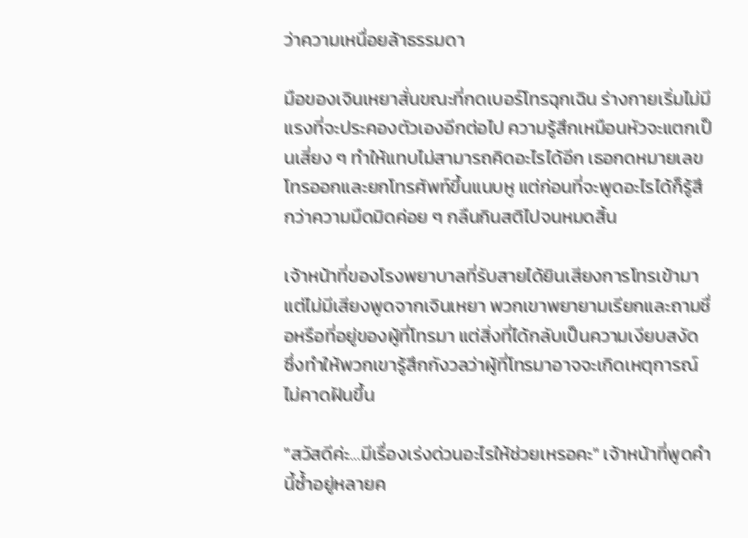ว่าความเหนื่อยล้าธรรมดา

มือของเจินเหยาสั่นขณะที่กดเบอร์โทรฉุกเฉิน ร่างกายเริ่มไม่มีแรงที่จะประคองตัวเองอีกต่อไป ความรู้สึกเหมือนหัวจะแตกเป็นเสี่ยง ๆ ทำให้แทบไม่สามารถคิดอะไรได้อีก เธอกดหมายเลขโทรออกและยกโทรศัพท์ขึ้นแนบหู แต่ก่อนที่จะพูดอะไรได้ก็รู้สึกว่าความมืดมิดค่อย ๆ กลืนกินสติไปจนหมดสิ้น

เจ้าหน้าที่ของโรงพยาบาลที่รับสายได้ยินเสียงการโทรเข้ามา แต่ไม่มีเสียงพูดจากเจินเหยา พวกเขาพยายามเรียกและถามชื่อหรือที่อยู่ของผู้ที่โทรมา แต่สิ่งที่ได้กลับเป็นความเงียบสงัด ซึ่งทำให้พวกเขารู้สึกกังวลว่าผู้ที่โทรมาอาจจะเกิดเหตุการณ์ไม่คาดฝันขึ้น

"สวัสดีค่ะ…มีเรื่องเร่งด่วนอะไรให้ช่วยเหรอคะ" เจ้าหน้าที่พูดคำนี้ซ้ำอยู่หลายค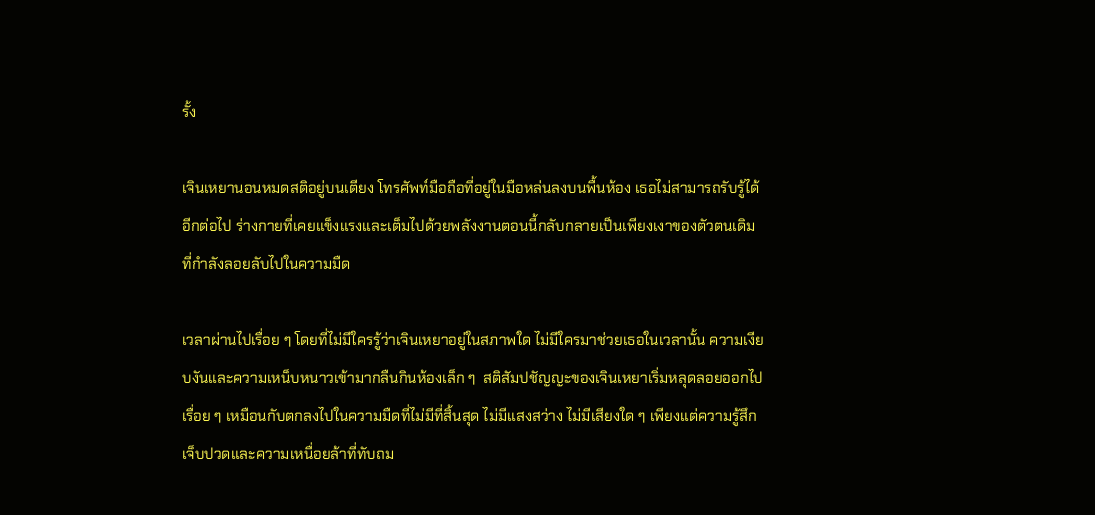รั้ง

เจินเหยานอนหมดสติอยู่บนเตียง โทรศัพท์มือถือที่อยู่ในมือหล่นลงบนพื้นห้อง เธอไม่สามารถรับรู้ได้อีกต่อไป ร่างกายที่เคยแข็งแรงและเต็มไปด้วยพลังงานตอนนี้กลับกลายเป็นเพียงเงาของตัวตนเดิมที่กำลังลอยลับไปในความมืด

เวลาผ่านไปเรื่อย ๆ โดยที่ไม่มีใครรู้ว่าเจินเหยาอยู่ในสภาพใด ไม่มีใครมาช่วยเธอในเวลานั้น ความเงียบงันและความเหน็บหนาวเข้ามากลืนกินห้องเล็ก ๆ  สติสัมปชัญญะของเจินเหยาเริ่มหลุดลอยออกไปเรื่อย ๆ เหมือนกับตกลงไปในความมืดที่ไม่มีที่สิ้นสุด ไม่มีแสงสว่าง ไม่มีเสียงใด ๆ เพียงแต่ความรู้สึกเจ็บปวดและความเหนื่อยล้าที่ทับถม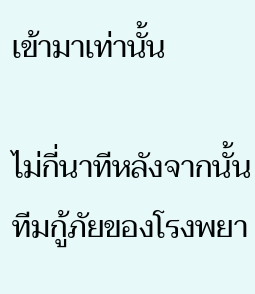เข้ามาเท่านั้น

ไม่กี่นาทีหลังจากนั้นทีมกู้ภัยของโรงพยา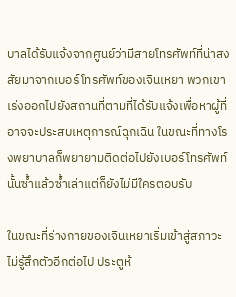บาลได้รับแจ้งจากศูนย์ว่ามีสายโทรศัพท์ที่น่าสงสัยมาจากเบอร์โทรศัพท์ของเจินเหยา พวกเขาเร่งออกไปยังสถานที่ตามที่ได้รับแจ้งเพื่อหาผู้ที่อาจจะประสบเหตุการณ์ฉุกเฉิน ในขณะที่ทางโรงพยาบาลก็พยายามติดต่อไปยังเบอร์โทรศัพท์นั้นซ้ำแล้วซ้ำเล่าแต่ก็ยังไม่มีใครตอบรับ

ในขณะที่ร่างกายของเจินเหยาเริ่มเข้าสู่สภาวะไม่รู้สึกตัวอีกต่อไป ประตูห้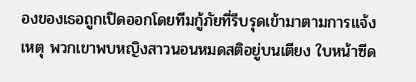องของเธอถูกเปิดออกโดยทีมกู้ภัยที่รีบรุดเข้ามาตามการแจ้งเหตุ พวกเขาพบหญิงสาวนอนหมดสติอยู่บนเตียง ใบหน้าซีด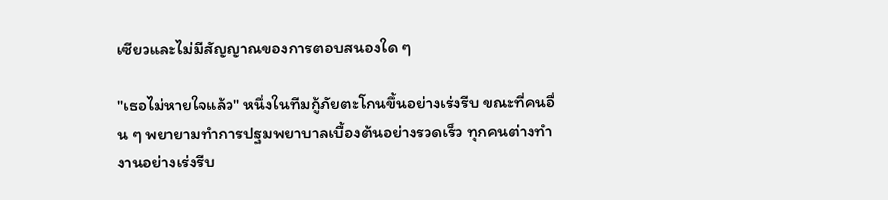เซียวและไม่มีสัญญาณของการตอบสนองใด ๆ

"เธอไม่หายใจแล้ว" หนึ่งในทีมกู้ภัยตะโกนขึ้นอย่างเร่งรีบ ขณะที่คนอื่น ๆ พยายามทำการปฐมพยาบาลเบื้องต้นอย่างรวดเร็ว ทุกคนต่างทำงานอย่างเร่งรีบ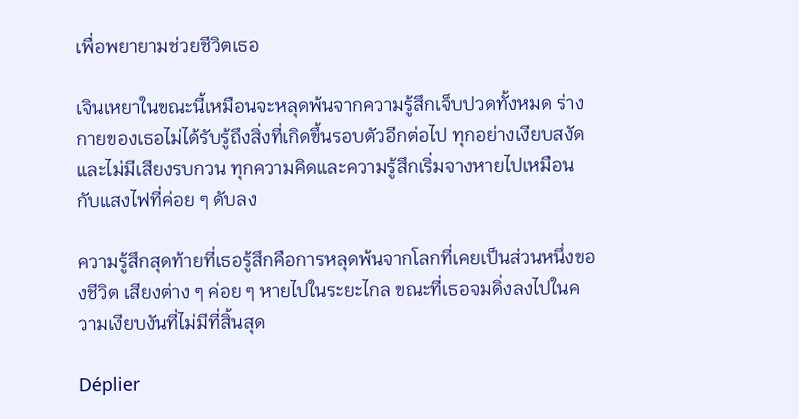เพื่อพยายามช่วยชีวิตเธอ

เจินเหยาในขณะนี้เหมือนจะหลุดพ้นจากความรู้สึกเจ็บปวดทั้งหมด ร่างกายของเธอไม่ได้รับรู้ถึงสิ่งที่เกิดขึ้นรอบตัวอีกต่อไป ทุกอย่างเงียบสงัดและไม่มีเสียงรบกวน ทุกความคิดและความรู้สึกเริ่มจางหายไปเหมือนกับแสงไฟที่ค่อย ๆ ดับลง

ความรู้สึกสุดท้ายที่เธอรู้สึกคือการหลุดพ้นจากโลกที่เคยเป็นส่วนหนึ่งของชีวิต เสียงต่าง ๆ ค่อย ๆ หายไปในระยะไกล ขณะที่เธอจมดิ่งลงไปในความเงียบงันที่ไม่มีที่สิ้นสุด

Déplier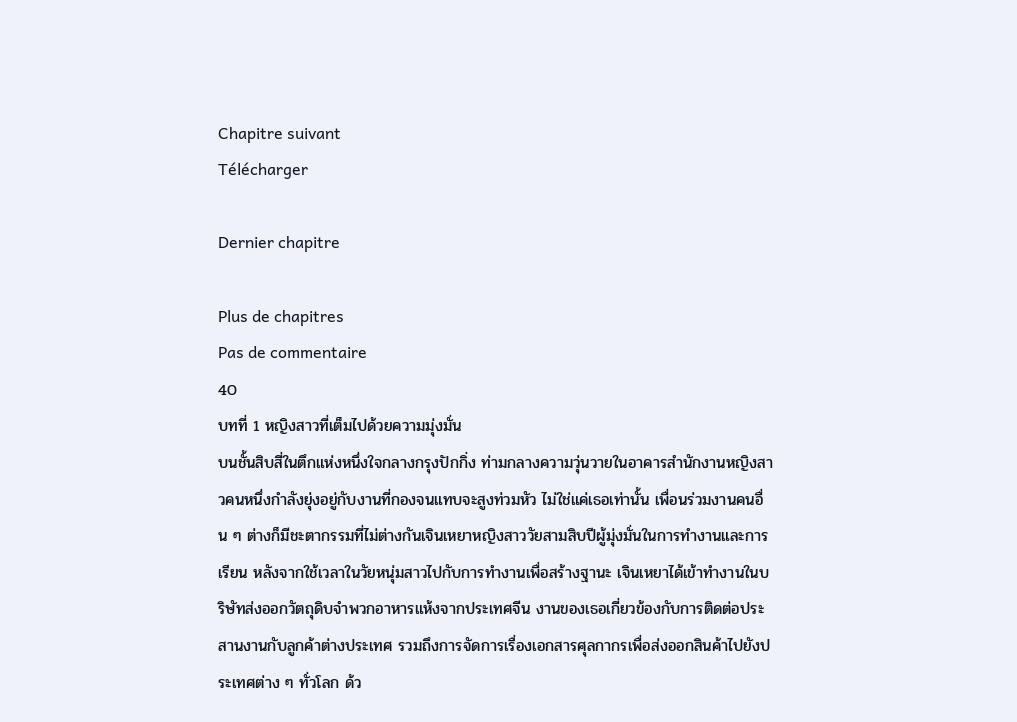Chapitre suivant
Télécharger

Dernier chapitre

Plus de chapitres
Pas de commentaire
40
บทที่ 1 หญิงสาวที่เต็มไปด้วยความมุ่งมั่น
บนชั้นสิบสี่ในตึกแห่งหนึ่งใจกลางกรุงปักกิ่ง ท่ามกลางความวุ่นวายในอาคารสำนักงานหญิงสาวคนหนึ่งกำลังยุ่งอยู่กับงานที่กองจนแทบจะสูงท่วมหัว ไม่ใช่แค่เธอเท่านั้น เพื่อนร่วมงานคนอื่น ๆ ต่างก็มีชะตากรรมที่ไม่ต่างกันเจินเหยาหญิงสาววัยสามสิบปีผู้มุ่งมั่นในการทำงานและการเรียน หลังจากใช้เวลาในวัยหนุ่มสาวไปกับการทำงานเพื่อสร้างฐานะ เจินเหยาได้เข้าทำงานในบริษัทส่งออกวัตถุดิบจำพวกอาหารแห้งจากประเทศจีน งานของเธอเกี่ยวข้องกับการติดต่อประสานงานกับลูกค้าต่างประเทศ รวมถึงการจัดการเรื่องเอกสารศุลกากรเพื่อส่งออกสินค้าไปยังประเทศต่าง ๆ ทั่วโลก ด้ว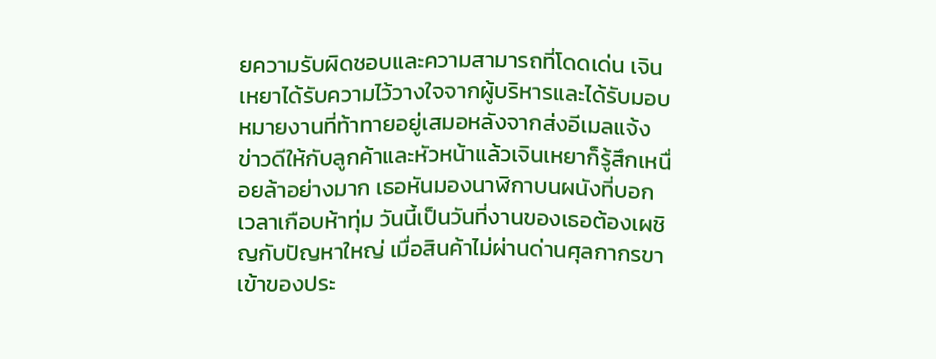ยความรับผิดชอบและความสามารถที่โดดเด่น เจินเหยาได้รับความไว้วางใจจากผู้บริหารและได้รับมอบหมายงานที่ท้าทายอยู่เสมอหลังจากส่งอีเมลแจ้งข่าวดีให้กับลูกค้าและหัวหน้าแล้วเจินเหยาก็รู้สึกเหนื่อยล้าอย่างมาก เธอหันมองนาฬิกาบนผนังที่บอกเวลาเกือบห้าทุ่ม วันนี้เป็นวันที่งานของเธอต้องเผชิญกับปัญหาใหญ่ เมื่อสินค้าไม่ผ่านด่านศุลกากรขาเข้าของประ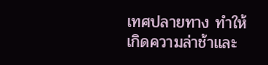เทศปลายทาง ทำให้เกิดความล่าช้าและ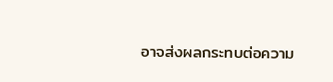อาจส่งผลกระทบต่อความ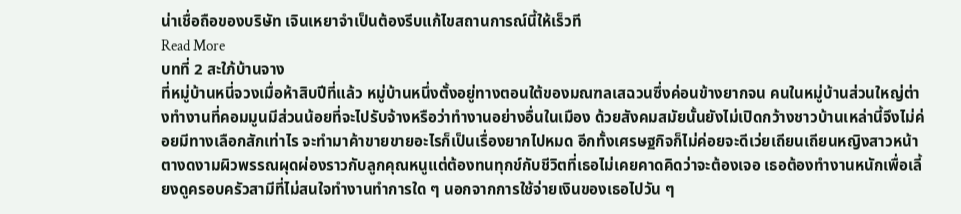น่าเชื่อถือของบริษัท เจินเหยาจำเป็นต้องรีบแก้ไขสถานการณ์นี้ให้เร็วที
Read More
บทที่ 2 สะใภ้บ้านจาง
ที่หมู่บ้านหนี่จวงเมื่อห้าสิบปีที่แล้ว หมู่บ้านหนึ่งตั้งอยู่ทางตอนใต้ของมณฑลเสฉวนซึ่งค่อนข้างยากจน คนในหมู่บ้านส่วนใหญ่ต่างทำงานที่คอมมูนมีส่วนน้อยที่จะไปรับจ้างหรือว่าทำงานอย่างอื่นในเมือง ด้วยสังคมสมัยนั้นยังไม่เปิดกว้างชาวบ้านเหล่านี้จึงไม่ค่อยมีทางเลือกสักเท่าไร จะทำมาค้าขายขายอะไรก็เป็นเรื่องยากไปหมด อีกทั้งเศรษฐกิจก็ไม่ค่อยจะดีเว่ยเถียนเถียนหญิงสาวหน้าตางดงามผิวพรรณผุดผ่องราวกับลูกคุณหนูแต่ต้องทนทุกข์กับชีวิตที่เธอไม่เคยคาดคิดว่าจะต้องเจอ เธอต้องทำงานหนักเพื่อเลี้ยงดูครอบครัวสามีที่ไม่สนใจทำงานทำการใด ๆ นอกจากการใช้จ่ายเงินของเธอไปวัน ๆ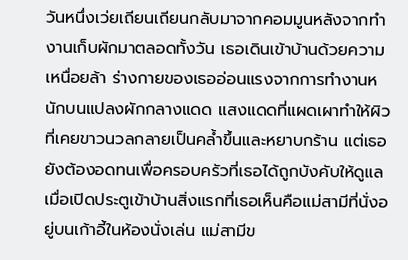วันหนึ่งเว่ยเถียนเถียนกลับมาจากคอมมูนหลังจากทำงานเก็บผักมาตลอดทั้งวัน เธอเดินเข้าบ้านด้วยความเหนื่อยล้า ร่างกายของเธออ่อนแรงจากการทำงานหนักบนแปลงผักกลางแดด แสงแดดที่แผดเผาทำให้ผิวที่เคยขาวนวลกลายเป็นคล้ำขึ้นและหยาบกร้าน แต่เธอยังต้องอดทนเพื่อครอบครัวที่เธอได้ถูกบังคับให้ดูแลเมื่อเปิดประตูเข้าบ้านสิ่งแรกที่เธอเห็นคือแม่สามีที่นั่งอยู่บนเก้าอี้ในห้องนั่งเล่น แม่สามีข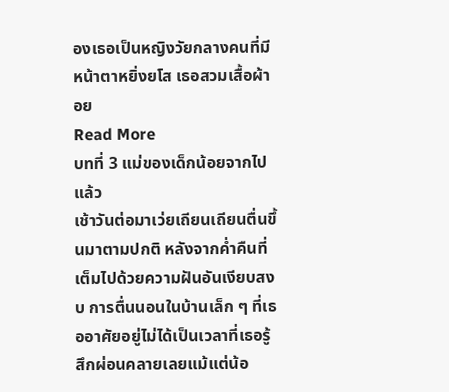องเธอเป็นหญิงวัยกลางคนที่มีหน้าตาหยิ่งยโส เธอสวมเสื้อผ้าอย
Read More
บทที่ 3 แม่ของเด็กน้อยจากไปแล้ว
เช้าวันต่อมาเว่ยเถียนเถียนตื่นขึ้นมาตามปกติ หลังจากค่ำคืนที่เต็มไปด้วยความฝันอันเงียบสงบ การตื่นนอนในบ้านเล็ก ๆ ที่เธออาศัยอยู่ไม่ได้เป็นเวลาที่เธอรู้สึกผ่อนคลายเลยแม้แต่น้อ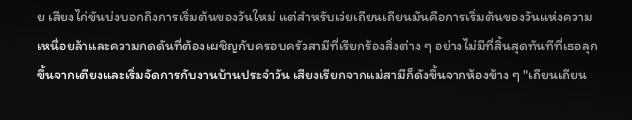ย เสียงไก่ขันบ่งบอกถึงการเริ่มต้นของวันใหม่ แต่สำหรับเว่ยเถียนเถียนมันคือการเริ่มต้นของวันแห่งความเหนื่อยล้าและความกดดันที่ต้องเผชิญกับครอบครัวสามีที่เรียกร้องสิ่งต่าง ๆ อย่างไม่มีที่สิ้นสุดทันทีที่เธอลุกขึ้นจากเตียงและเริ่มจัดการกับงานบ้านประจำวัน เสียงเรียกจากแม่สามีก็ดังขึ้นจากห้องข้าง ๆ "เถียนเถียน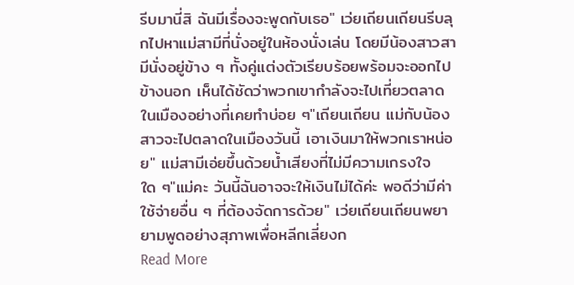รีบมานี่สิ ฉันมีเรื่องจะพูดกับเธอ" เว่ยเถียนเถียนรีบลุกไปหาแม่สามีที่นั่งอยู่ในห้องนั่งเล่น โดยมีน้องสาวสามีนั่งอยู่ข้าง ๆ ทั้งคู่แต่งตัวเรียบร้อยพร้อมจะออกไปข้างนอก เห็นได้ชัดว่าพวกเขากำลังจะไปเที่ยวตลาดในเมืองอย่างที่เคยทำบ่อย ๆ"เถียนเถียน แม่กับน้องสาวจะไปตลาดในเมืองวันนี้ เอาเงินมาให้พวกเราหน่อย" แม่สามีเอ่ยขึ้นด้วยน้ำเสียงที่ไม่มีความเกรงใจใด ๆ"แม่คะ วันนี้ฉันอาจจะให้เงินไม่ได้ค่ะ พอดีว่ามีค่าใช้จ่ายอื่น ๆ ที่ต้องจัดการด้วย" เว่ยเถียนเถียนพยายามพูดอย่างสุภาพเพื่อหลีกเลี่ยงก
Read More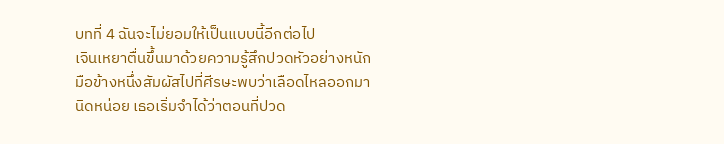บทที่ 4 ฉันจะไม่ยอมให้เป็นแบบนี้อีกต่อไป
เจินเหยาตื่นขึ้นมาด้วยความรู้สึกปวดหัวอย่างหนัก มือข้างหนึ่งสัมผัสไปที่ศีรษะพบว่าเลือดไหลออกมานิดหน่อย เธอเริ่มจำได้ว่าตอนที่ปวด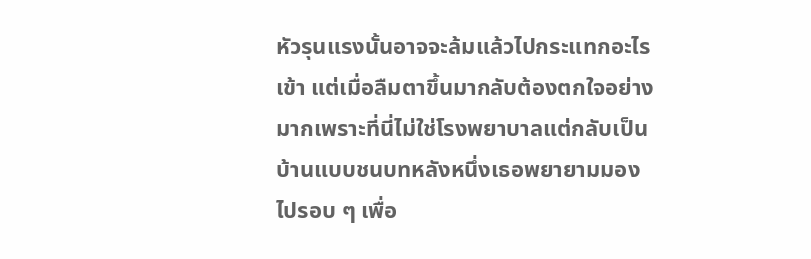หัวรุนแรงนั้นอาจจะล้มแล้วไปกระแทกอะไรเข้า แต่เมื่อลืมตาขึ้นมากลับต้องตกใจอย่างมากเพราะที่นี่ไม่ใช่โรงพยาบาลแต่กลับเป็นบ้านแบบชนบทหลังหนึ่งเธอพยายามมองไปรอบ ๆ เพื่อ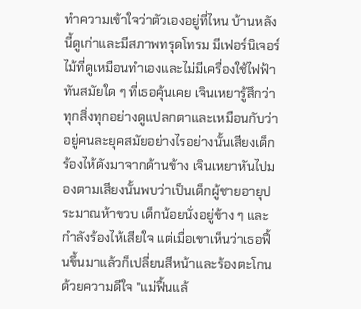ทำความเข้าใจว่าตัวเองอยู่ที่ไหน บ้านหลังนี้ดูเก่าและมีสภาพทรุดโทรม มีเฟอร์นิเจอร์ไม้ที่ดูเหมือนทำเองและไม่มีเครื่องใช้ไฟฟ้าทันสมัยใด ๆ ที่เธอคุ้นเคย เจินเหยารู้สึกว่าทุกสิ่งทุกอย่างดูแปลกตาและเหมือนกับว่าอยู่คนละยุคสมัยอย่างไรอย่างนั้นเสียงเด็กร้องไห้ดังมาจากด้านข้าง เจินเหยาหันไปมองตามเสียงนั้นพบว่าเป็นเด็กผู้ชายอายุประมาณห้าขวบ เด็กน้อยนั่งอยู่ข้าง ๆ และกำลังร้องไห้เสียใจ แต่เมื่อเขาเห็นว่าเธอฟื้นขึ้นมาแล้วก็เปลี่ยนสีหน้าและร้องตะโกนด้วยความดีใจ "แม่ฟื้นแล้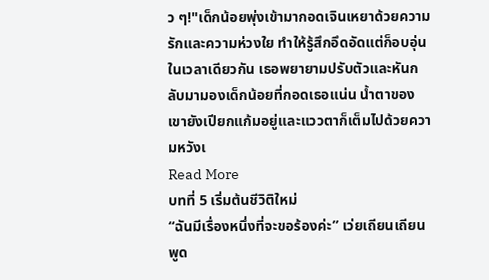ว ๆ!"เด็กน้อยพุ่งเข้ามากอดเจินเหยาด้วยความรักและความห่วงใย ทำให้รู้สึกอึดอัดแต่ก็อบอุ่นในเวลาเดียวกัน เธอพยายามปรับตัวและหันกลับมามองเด็กน้อยที่กอดเธอแน่น น้ำตาของเขายังเปียกแก้มอยู่และแววตาก็เต็มไปด้วยความหวังเ
Read More
บทที่ 5 เริ่มต้นชีวิติใหม่
“ฉันมีเรื่องหนึ่งที่จะขอร้องค่ะ” เว่ยเถียนเถียนพูด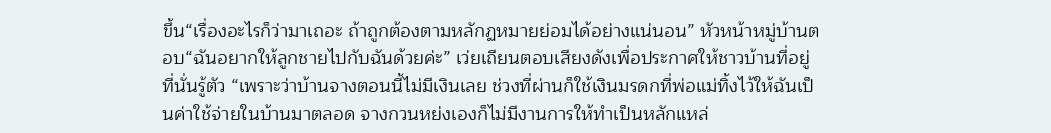ขึ้น“เรื่องอะไรก็ว่ามาเถอะ ถ้าถูกต้องตามหลักฏหมายย่อมได้อย่างแน่นอน” หัวหน้าหมู่บ้านตอบ“ฉันอยากให้ลูกชายไปกับฉันด้วยค่ะ” เว่ยเถียนตอบเสียงดังเพื่อประกาศให้ชาวบ้านที่อยู่ที่นั่นรู้ตัว “เพราะว่าบ้านจางตอนนี้ไม่มีเงินเลย ช่วงที่ผ่านก็ใช้เงินมรดกที่พ่อแม่ทิ้งไว้ให้ฉันเป็นค่าใช้จ่ายในบ้านมาตลอด จางกวนหย่งเองก็ไม่มีงานการให้ทำเป็นหลักแหล่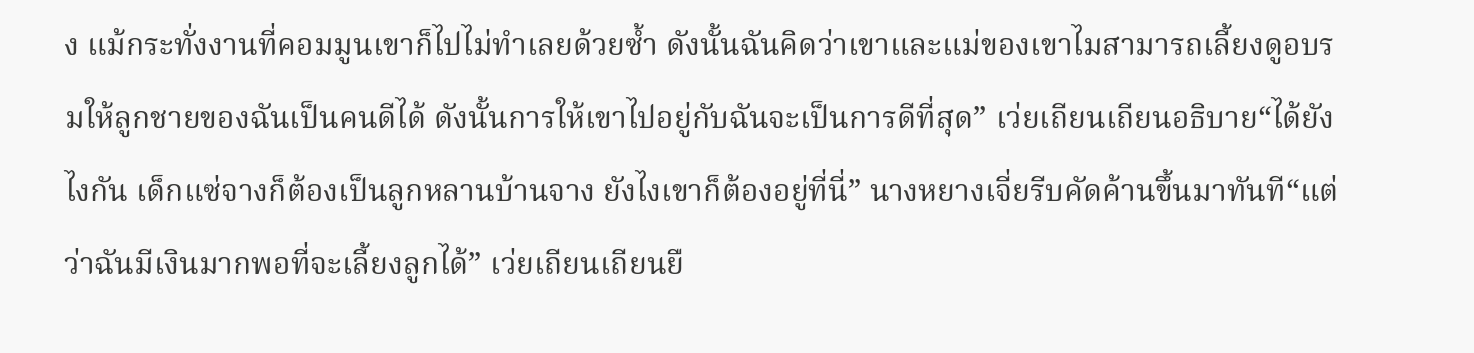ง แม้กระทั่งงานที่คอมมูนเขาก็ไปไม่ทำเลยด้วยซ้ำ ดังนั้นฉันคิดว่าเขาและแม่ของเขาไมสามารถเลี้ยงดูอบรมให้ลูกชายของฉันเป็นคนดีได้ ดังนั้นการให้เขาไปอยู่กับฉันจะเป็นการดีที่สุด” เว่ยเถียนเถียนอธิบาย“ได้ยังไงกัน เด็กแซ่จางก็ต้องเป็นลูกหลานบ้านจาง ยังไงเขาก็ต้องอยู่ที่นี่” นางหยางเจี่ยรีบคัดค้านขึ้นมาทันที“แต่ว่าฉันมีเงินมากพอที่จะเลี้ยงลูกได้” เว่ยเถียนเถียนยื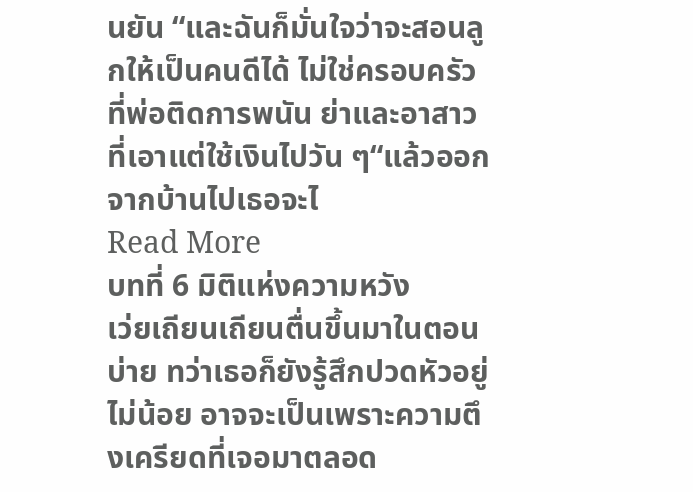นยัน “และฉันก็มั่นใจว่าจะสอนลูกให้เป็นคนดีได้ ไม่ใช่ครอบครัวที่พ่อติดการพนัน ย่าและอาสาวที่เอาแต่ใช้เงินไปวัน ๆ“แล้วออกจากบ้านไปเธอจะไ
Read More
บทที่ 6 มิติแห่งความหวัง
เว่ยเถียนเถียนตื่นขึ้นมาในตอนบ่าย ทว่าเธอก็ยังรู้สึกปวดหัวอยู่ไม่น้อย อาจจะเป็นเพราะความตึงเครียดที่เจอมาตลอด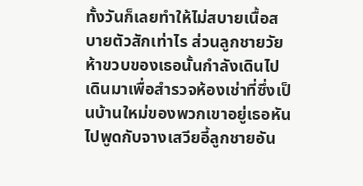ทั้งวันก็เลยทำให้ไม่สบายเนื้อสบายตัวสักเท่าไร ส่วนลูกชายวัยห้าขวบของเธอนั้นกำลังเดินไปเดินมาเพื่อสำรวจห้องเช่าที่ซึ่งเป็นบ้านใหม่ของพวกเขาอยู่เธอหันไปพูดกับจางเสวียอี้ลูกชายอัน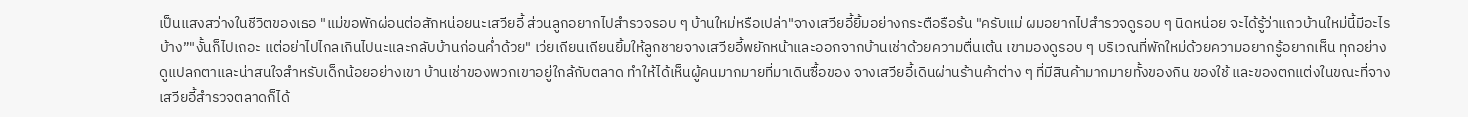เป็นแสงสว่างในชีวิตของเธอ "แม่ขอพักผ่อนต่อสักหน่อยนะเสวียอี้ ส่วนลูกอยากไปสำรวจรอบ ๆ บ้านใหม่หรือเปล่า"จางเสวียอี้ยิ้มอย่างกระตือรือร้น "ครับแม่ ผมอยากไปสำรวจดูรอบ ๆ นิดหน่อย จะได้รู้ว่าแถวบ้านใหม่นี้มีอะไรบ้าง”"งั้นก็ไปเถอะ แต่อย่าไปไกลเกินไปนะและกลับบ้านก่อนค่ำด้วย" เว่ยเถียนเถียนยิ้มให้ลูกชายจางเสวียอี้พยักหน้าและออกจากบ้านเช่าด้วยความตื่นเต้น เขามองดูรอบ ๆ บริเวณที่พักใหม่ด้วยความอยากรู้อยากเห็น ทุกอย่างดูแปลกตาและน่าสนใจสำหรับเด็กน้อยอย่างเขา บ้านเช่าของพวกเขาอยู่ใกล้กับตลาด ทำให้ได้เห็นผู้คนมากมายที่มาเดินซื้อของ จางเสวียอี้เดินผ่านร้านค้าต่าง ๆ ที่มีสินค้ามากมายทั้งของกิน ของใช้ และของตกแต่งในขณะที่จางเสวียอี้สำรวจตลาดก็ได้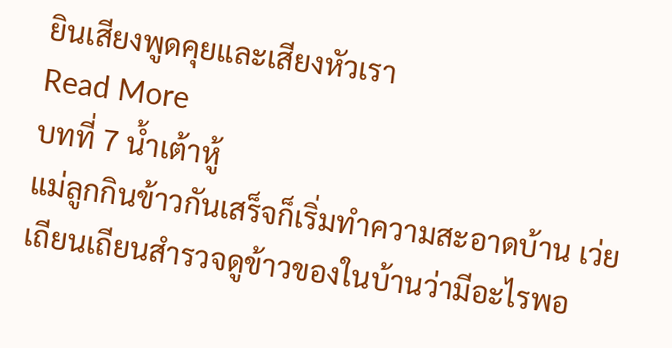ยินเสียงพูดคุยและเสียงหัวเรา
Read More
บทที่ 7 น้ำเต้าหู้
แม่ลูกกินข้าวกันเสร็จก็เริ่มทำความสะอาดบ้าน เว่ยเถียนเถียนสำรวจดูข้าวของในบ้านว่ามีอะไรพอ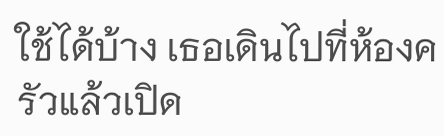ใช้ได้บ้าง เธอเดินไปที่ห้องครัวแล้วเปิด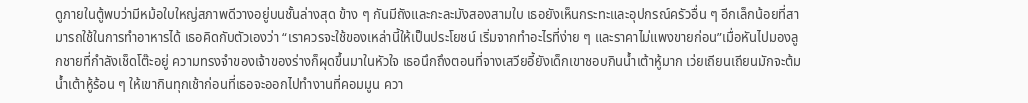ดูภายในตู้พบว่ามีหม้อใบใหญ่สภาพดีวางอยู่บนชั้นล่างสุด ข้าง ๆ กันมีถังและกะละมังสองสามใบ เธอยังเห็นกระทะและอุปกรณ์ครัวอื่น ๆ อีกเล็กน้อยที่สามารถใช้ในการทำอาหารได้ เธอคิดกับตัวเองว่า “เราควรจะใช้ของเหล่านี้ให้เป็นประโยชน์ เริ่มจากทำอะไรที่ง่าย ๆ และราคาไม่แพงขายก่อน”เมื่อหันไปมองลูกชายที่กำลังเช็ดโต๊ะอยู่ ความทรงจำของเจ้าของร่างก็ผุดขึ้นมาในหัวใจ เธอนึกถึงตอนที่จางเสวียอี้ยังเด็กเขาชอบกินน้ำเต้าหู้มาก เว่ยเถียนเถียนมักจะต้มน้ำเต้าหู้ร้อน ๆ ให้เขากินทุกเช้าก่อนที่เธอจะออกไปทำงานที่คอมมูน ควา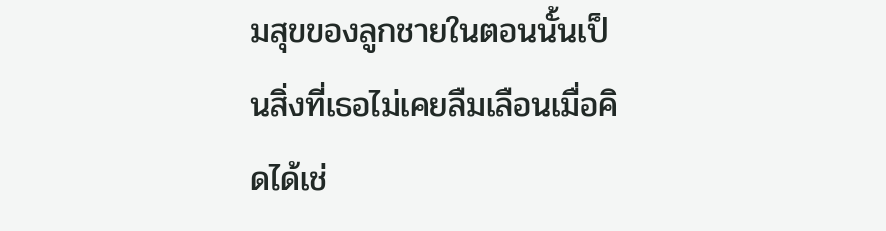มสุขของลูกชายในตอนนั้นเป็นสิ่งที่เธอไม่เคยลืมเลือนเมื่อคิดได้เช่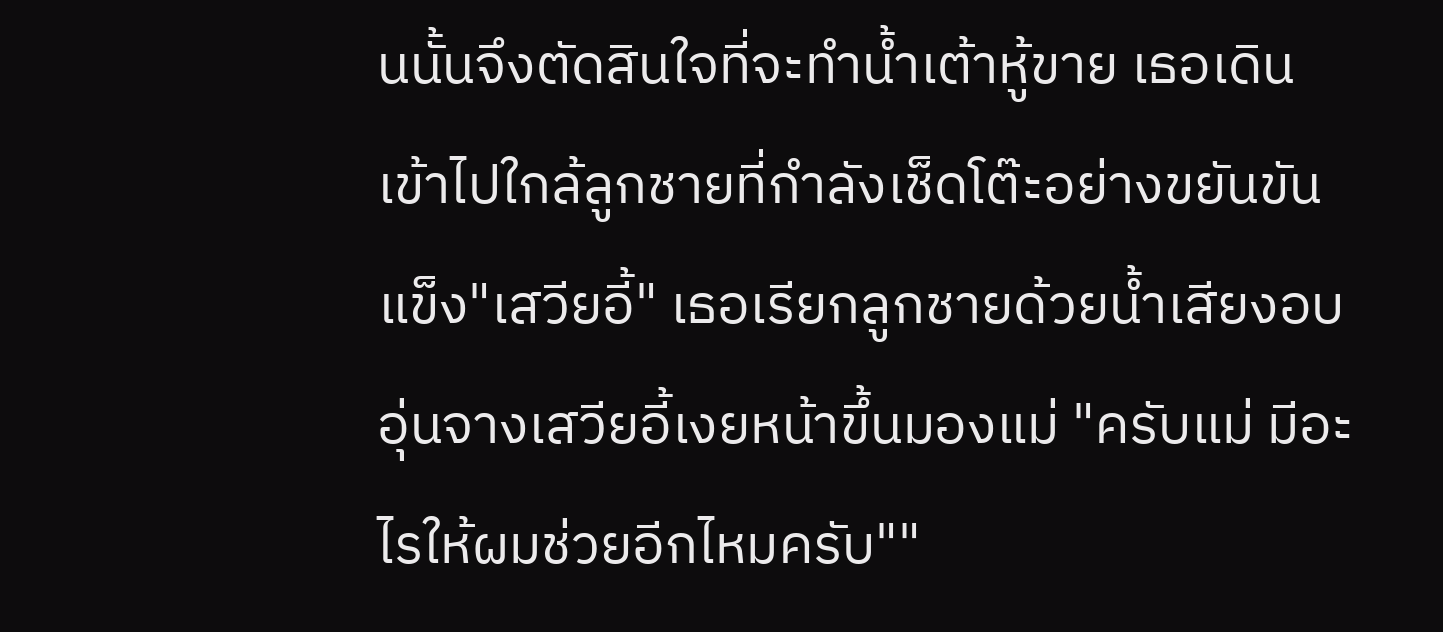นนั้นจึงตัดสินใจที่จะทำน้ำเต้าหู้ขาย เธอเดินเข้าไปใกล้ลูกชายที่กำลังเช็ดโต๊ะอย่างขยันขันแข็ง"เสวียอี้" เธอเรียกลูกชายด้วยน้ำเสียงอบอุ่นจางเสวียอี้เงยหน้าขึ้นมองแม่ "ครับแม่ มีอะไรให้ผมช่วยอีกไหมครับ""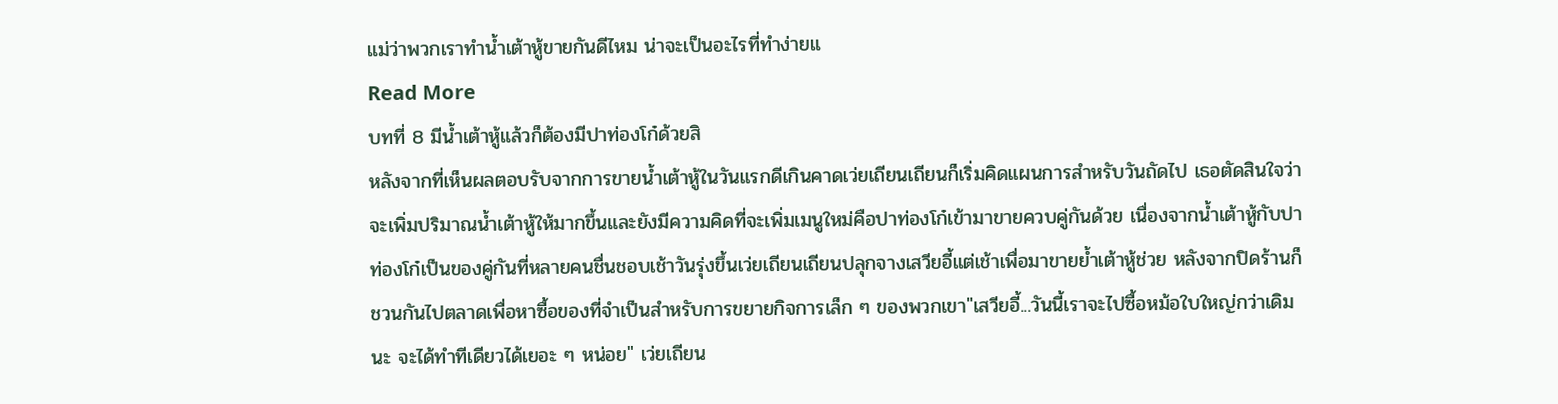แม่ว่าพวกเราทำน้ำเต้าหู้ขายกันดีไหม น่าจะเป็นอะไรที่ทำง่ายแ
Read More
บทที่ 8 มีน้ำเต้าหู้แล้วก็ต้องมีปาท่องโก๋ด้วยสิ
หลังจากที่เห็นผลตอบรับจากการขายน้ำเต้าหู้ในวันแรกดีเกินคาดเว่ยเถียนเถียนก็เริ่มคิดแผนการสำหรับวันถัดไป เธอตัดสินใจว่าจะเพิ่มปริมาณน้ำเต้าหู้ให้มากขึ้นและยังมีความคิดที่จะเพิ่มเมนูใหม่คือปาท่องโก๋เข้ามาขายควบคู่กันด้วย เนื่องจากน้ำเต้าหู้กับปาท่องโก๋เป็นของคู่กันที่หลายคนชื่นชอบเช้าวันรุ่งขึ้นเว่ยเถียนเถียนปลุกจางเสวียอี้แต่เช้าเพื่อมาขายย้ำเต้าหู้ช่วย หลังจากปิดร้านก็ชวนกันไปตลาดเพื่อหาซื้อของที่จำเป็นสำหรับการขยายกิจการเล็ก ๆ ของพวกเขา"เสวียอี้...วันนี้เราจะไปซื้อหม้อใบใหญ่กว่าเดิมนะ จะได้ทำทีเดียวได้เยอะ ๆ หน่อย" เว่ยเถียน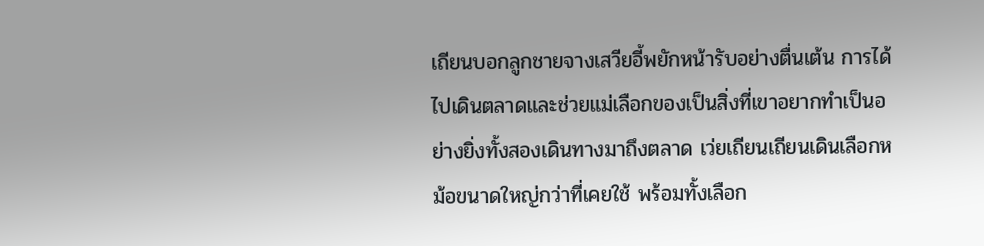เถียนบอกลูกชายจางเสวียอี้พยักหน้ารับอย่างตื่นเต้น การได้ไปเดินตลาดและช่วยแม่เลือกของเป็นสิ่งที่เขาอยากทำเป็นอย่างยิ่งทั้งสองเดินทางมาถึงตลาด เว่ยเถียนเถียนเดินเลือกหม้อขนาดใหญ่กว่าที่เคยใช้ พร้อมทั้งเลือก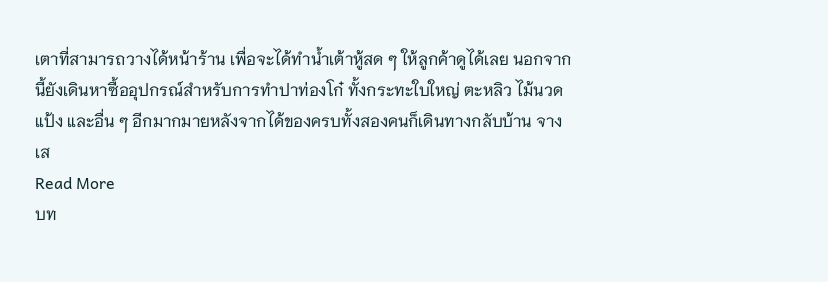เตาที่สามารถวางได้หน้าร้าน เพื่อจะได้ทำน้ำเต้าหู้สด ๆ ให้ลูกค้าดูได้เลย นอกจากนี้ยังเดินหาซื้ออุปกรณ์สำหรับการทำปาท่องโก๋ ทั้งกระทะใบใหญ่ ตะหลิว ไม้นวดแป้ง และอื่น ๆ อีกมากมายหลังจากได้ของครบทั้งสองคนก็เดินทางกลับบ้าน จางเส
Read More
บท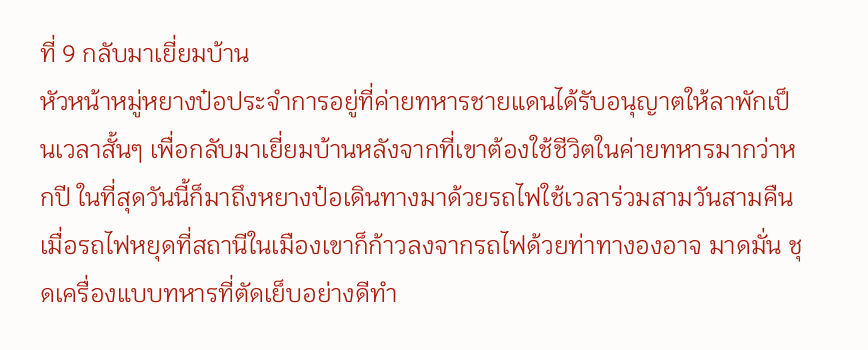ที่ 9 กลับมาเยี่ยมบ้าน
หัวหน้าหมู่หยางป๋อประจำการอยู่ที่ค่ายทหารชายแดนได้รับอนุญาตให้ลาพักเป็นเวลาสั้นๆ เพื่อกลับมาเยี่ยมบ้านหลังจากที่เขาต้องใช้ชีวิตในค่ายทหารมากว่าหกปี ในที่สุดวันนี้ก็มาถึงหยางป๋อเดินทางมาด้วยรถไฟใช้เวลาร่วมสามวันสามคืน เมื่อรถไฟหยุดที่สถานีในเมืองเขาก็ก้าวลงจากรถไฟด้วยท่าทางองอาจ มาดมั่น ชุดเครื่องแบบทหารที่ตัดเย็บอย่างดีทำ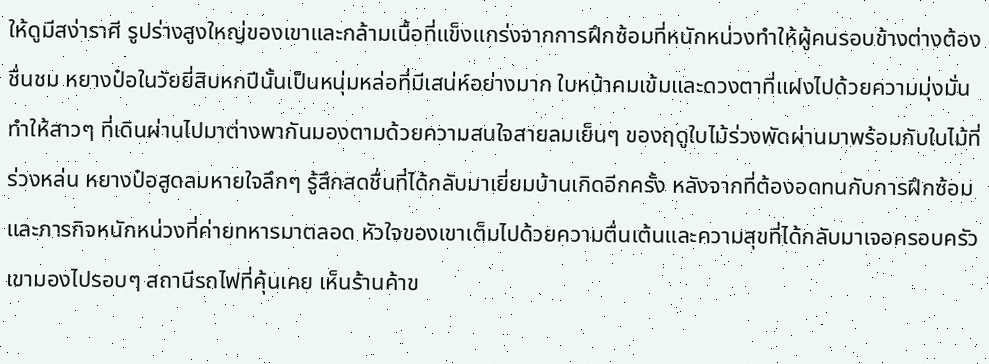ให้ดูมีสง่าราศี รูปร่างสูงใหญ่ของเขาและกล้ามเนื้อที่แข็งแกร่งจากการฝึกซ้อมที่หนักหน่วงทำให้ผู้คนรอบข้างต่างต้องชื่นชม หยางป๋อในวัยยี่สิบหกปีนั้นเป็นหนุ่มหล่อที่มีเสน่ห์อย่างมาก ใบหน้าคมเข้มและดวงตาที่แฝงไปด้วยความมุ่งมั่น ทำให้สาวๆ ที่เดินผ่านไปมาต่างพากันมองตามด้วยความสนใจสายลมเย็นๆ ของฤดูใบไม้ร่วงพัดผ่านมาพร้อมกับใบไม้ที่ร่วงหล่น หยางป๋อสูดลมหายใจลึกๆ รู้สึกสดชื่นที่ได้กลับมาเยี่ยมบ้านเกิดอีกครั้ง หลังจากที่ต้องอดทนกับการฝึกซ้อมและภารกิจหนักหน่วงที่ค่ายทหารมาตลอด หัวใจของเขาเต็มไปด้วยความตื่นเต้นและความสุขที่ได้กลับมาเจอครอบครัวเขามองไปรอบๆ สถานีรถไฟที่คุ้นเคย เห็นร้านค้าข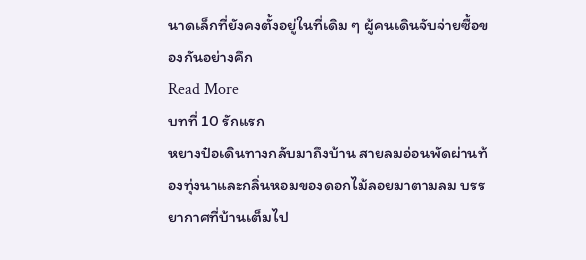นาดเล็กที่ยังคงตั้งอยู่ในที่เดิม ๆ ผู้คนเดินจับจ่ายซื้อของกันอย่างคึก
Read More
บทที่ 10 รักแรก
หยางป๋อเดินทางกลับมาถึงบ้าน สายลมอ่อนพัดผ่านท้องทุ่งนาและกลิ่นหอมของดอกไม้ลอยมาตามลม บรรยากาศที่บ้านเต็มไป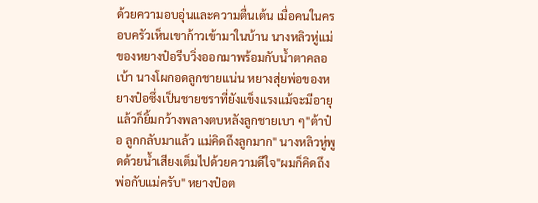ด้วยความอบอุ่นและความตื่นเต้น เมื่อคนในครอบครัวเห็นเขาก้าวเข้ามาในบ้าน นางหลิวหู่แม่ของหยางป๋อรีบวิ่งออกมาพร้อมกับน้ำตาคลอเบ้า นางโผกอดลูกชายแน่น หยางสุ่ยพ่อของหยางป๋อซึ่งเป็นชายชราที่ยังแข็งแรงแม้จะมีอายุแล้วก็ยิ้มกว้างพลางตบหลังลูกชายเบา ๆ"ต้าป๋อ ลูกกลับมาแล้ว แม่คิดถึงลูกมาก" นางหลิวหู่พูดด้วยน้ำเสียงเต็มไปด้วยความดีใจ"ผมก็คิดถึงพ่อกับแม่ครับ" หยางป๋อต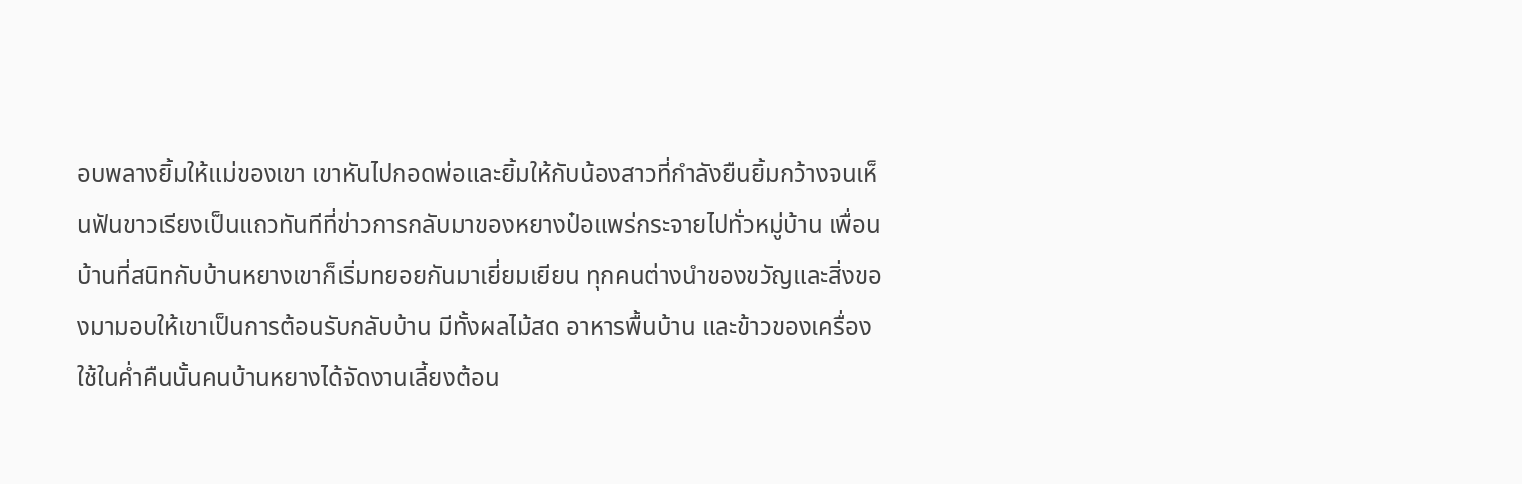อบพลางยิ้มให้แม่ของเขา เขาหันไปกอดพ่อและยิ้มให้กับน้องสาวที่กำลังยืนยิ้มกว้างจนเห็นฟันขาวเรียงเป็นแถวทันทีที่ข่าวการกลับมาของหยางป๋อแพร่กระจายไปทั่วหมู่บ้าน เพื่อนบ้านที่สนิทกับบ้านหยางเขาก็เริ่มทยอยกันมาเยี่ยมเยียน ทุกคนต่างนำของขวัญและสิ่งของมามอบให้เขาเป็นการต้อนรับกลับบ้าน มีทั้งผลไม้สด อาหารพื้นบ้าน และข้าวของเครื่องใช้ในค่ำคืนนั้นคนบ้านหยางได้จัดงานเลี้ยงต้อน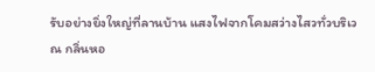รับอย่างยิ่งใหญ่ที่ลานบ้าน แสงไฟจากโคมสว่างไสวทั่วบริเวณ กลิ่นหอ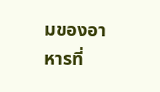มของอาหารที่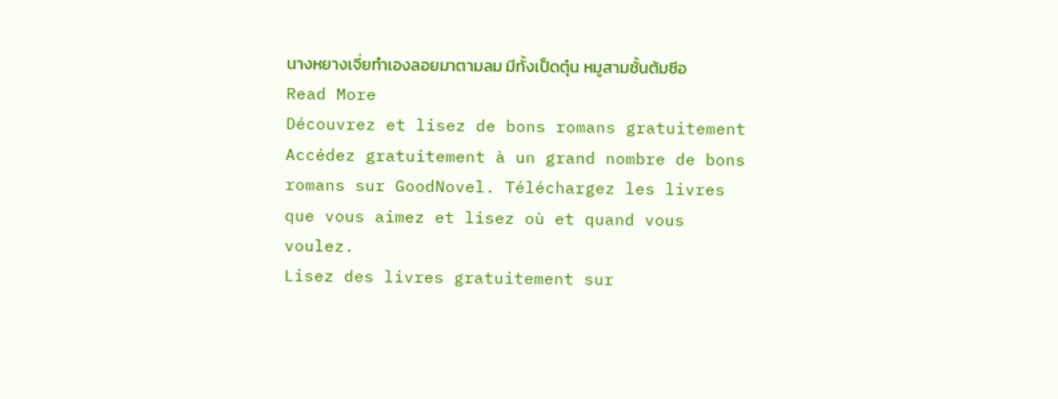นางหยางเจี่ยทำเองลอยมาตามลม มีทั้งเป็ดตุ๋น หมูสามชั้นต้มซีอ
Read More
Découvrez et lisez de bons romans gratuitement
Accédez gratuitement à un grand nombre de bons romans sur GoodNovel. Téléchargez les livres que vous aimez et lisez où et quand vous voulez.
Lisez des livres gratuitement sur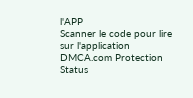l'APP
Scanner le code pour lire sur l'application
DMCA.com Protection Status